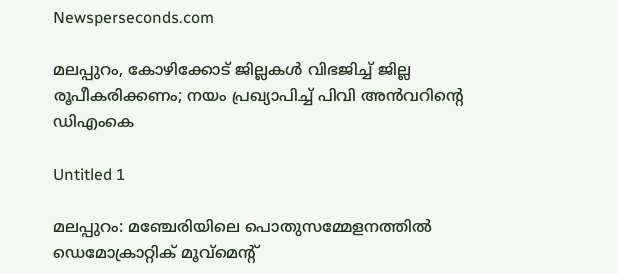Newsperseconds.com

മലപ്പുറം, കോഴിക്കോട് ജില്ലകള്‍ വിഭജിച്ച് ജില്ല രൂപീകരിക്കണം; നയം പ്രഖ്യാപിച്ച് പിവി അന്‍വറിന്റെ ഡിഎംകെ

Untitled 1

മലപ്പുറം: മഞ്ചേരിയിലെ പൊതുസമ്മേളനത്തില്‍ ഡെമോക്രാറ്റിക് മൂവ്‌മെന്റ്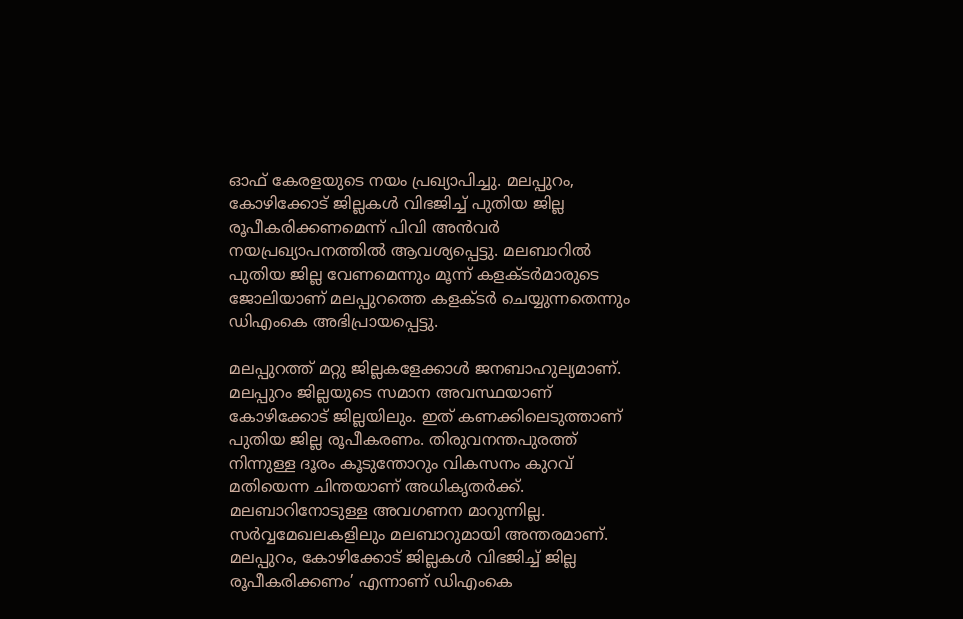ഓഫ് കേരളയുടെ നയം പ്രഖ്യാപിച്ചു. മലപ്പുറം, കോഴിക്കോട് ജില്ലകള്‍ വിഭജിച്ച് പുതിയ ജില്ല രൂപീകരിക്കണമെന്ന് പിവി അന്‍വര്‍ നയപ്രഖ്യാപനത്തില്‍ ആവശ്യപ്പെട്ടു. മലബാറില്‍ പുതിയ ജില്ല വേണമെന്നും മൂന്ന് കളക്ടര്‍മാരുടെ ജോലിയാണ് മലപ്പുറത്തെ കളക്ടര്‍ ചെയ്യുന്നതെന്നും ഡിഎംകെ അഭിപ്രായപ്പെട്ടു.

മലപ്പുറത്ത് മറ്റു ജില്ലകളേക്കാള്‍ ജനബാഹുല്യമാണ്. മലപ്പുറം ജില്ലയുടെ സമാന അവസ്ഥയാണ് കോഴിക്കോട് ജില്ലയിലും. ഇത് കണക്കിലെടുത്താണ് പുതിയ ജില്ല രൂപീകരണം. തിരുവനന്തപുരത്ത് നിന്നുള്ള ദൂരം കൂടുന്തോറും വികസനം കുറവ് മതിയെന്ന ചിന്തയാണ് അധികൃതര്‍ക്ക്. മലബാറിനോടുള്ള അവഗണന മാറുന്നില്ല. സര്‍വ്വമേഖലകളിലും മലബാറുമായി അന്തരമാണ്. മലപ്പുറം, കോഴിക്കോട് ജില്ലകള്‍ വിഭജിച്ച് ജില്ല രൂപീകരിക്കണം’ എന്നാണ് ഡിഎംകെ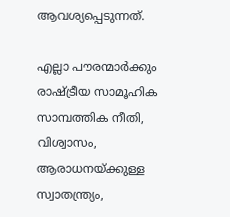ആവശ്യപ്പെടുന്നത്.

എല്ലാ പൗരന്മാര്‍ക്കും രാഷ്ട്രീയ സാമൂഹിക സാമ്പത്തിക നീതി, വിശ്വാസം, ആരാധനയ്ക്കുള്ള സ്വാതന്ത്ര്യം,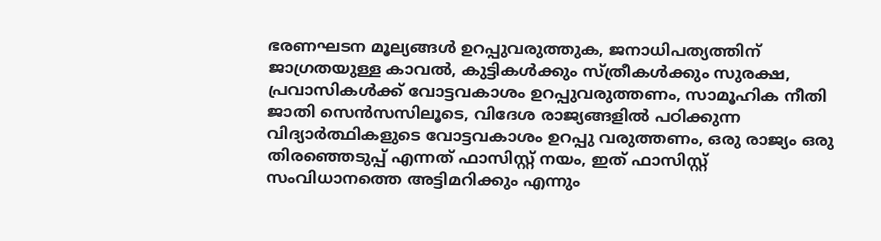ഭരണഘടന മൂല്യങ്ങള്‍ ഉറപ്പുവരുത്തുക, ജനാധിപത്യത്തിന് ജാഗ്രതയുള്ള കാവല്‍, കുട്ടികള്‍ക്കും സ്ത്രീകള്‍ക്കും സുരക്ഷ, പ്രവാസികള്‍ക്ക് വോട്ടവകാശം ഉറപ്പുവരുത്തണം, സാമൂഹിക നീതി ജാതി സെന്‍സസിലൂടെ, വിദേശ രാജ്യങ്ങളില്‍ പഠിക്കുന്ന വിദ്യാര്‍ത്ഥികളുടെ വോട്ടവകാശം ഉറപ്പു വരുത്തണം, ഒരു രാജ്യം ഒരു തിരഞ്ഞെടുപ്പ് എന്നത് ഫാസിസ്റ്റ് നയം, ഇത് ഫാസിസ്റ്റ് സംവിധാനത്തെ അട്ടിമറിക്കും എന്നും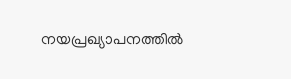നയപ്രഖ്യാപനത്തില്‍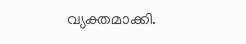വ്യക്തമാക്കി.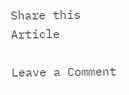Share this Article

Leave a Comment